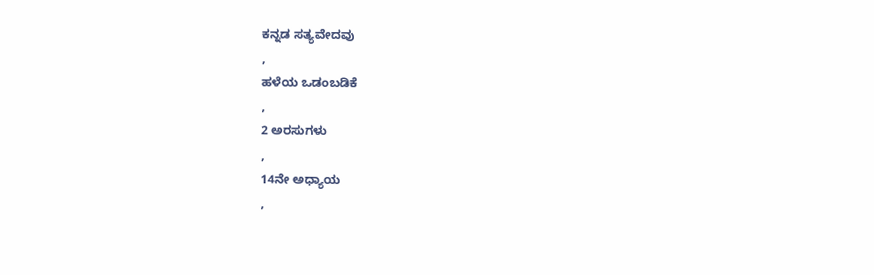ಕನ್ನಡ ಸತ್ಯವೇದವು
,
ಹಳೆಯ ಒಡಂಬಡಿಕೆ
,
2 ಅರಸುಗಳು
,
14ನೇ ಅಧ್ಯಾಯ
,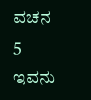ವಚನ 5
ಇವನು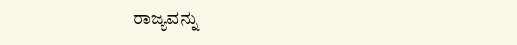ರಾಜ್ಯವನ್ನು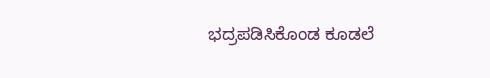ಭದ್ರಪಡಿಸಿಕೊಂಡ ಕೂಡಲೆ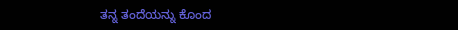ತನ್ನ ತಂದೆಯನ್ನು ಕೊಂದ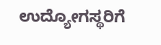ಉದ್ಯೋಗಸ್ಥರಿಗೆ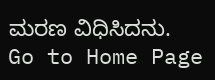ಮರಣ ವಿಧಿಸಿದನು.
Go to Home Page